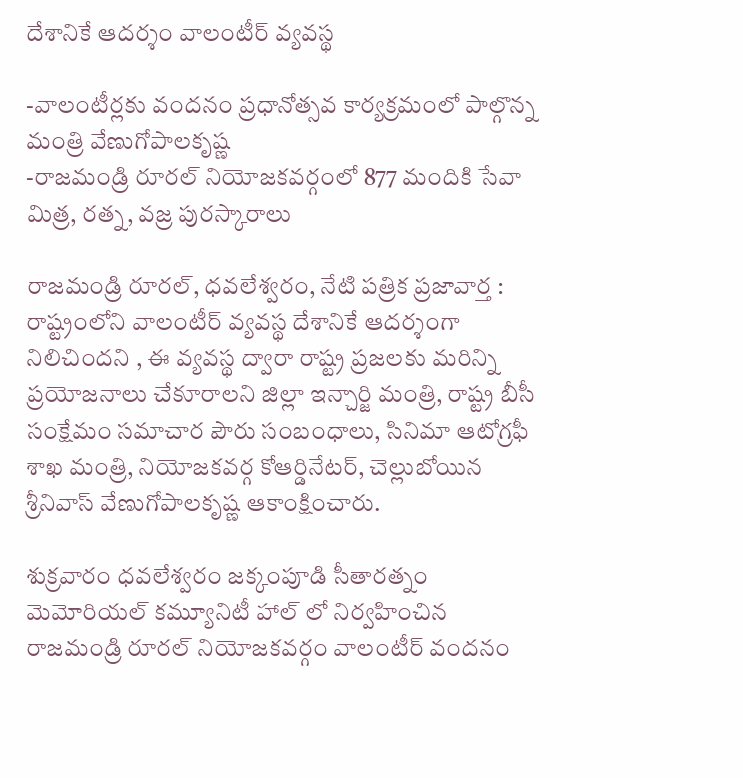దేశానికే ఆదర్శం వాలంటీర్ వ్యవస్థ

-వాలంటీర్లకు వందనం ప్రధానోత్సవ కార్యక్రమంలో పాల్గొన్న మంత్రి వేణుగోపాలకృష్ణ
-రాజమండ్రి రూరల్ నియోజకవర్గంలో 877 మందికి సేవా మిత్ర, రత్న, వజ్ర పురస్కారాలు

రాజమండ్రి రూరల్, ధవలేశ్వరం, నేటి పత్రిక ప్రజావార్త :
రాష్ట్రంలోని వాలంటీర్ వ్యవస్థ దేశానికే ఆదర్శంగా నిలిచిందని , ఈ వ్యవస్థ ద్వారా రాష్ట్ర ప్రజలకు మరిన్ని ప్రయోజనాలు చేకూరాలని జిల్లా ఇన్చార్జి మంత్రి, రాష్ట్ర బీసీ సంక్షేమం సమాచార పౌరు సంబంధాలు, సినిమా ఆటోగ్రఫీ శాఖ మంత్రి, నియోజకవర్గ కోఆర్డినేటర్, చెల్లుబోయిన శ్రీనివాస్ వేణుగోపాలకృష్ణ ఆకాంక్షించారు.

శుక్రవారం ధవలేశ్వరం జక్కంపూడి సీతారత్నం మెమోరియల్ కమ్యూనిటీ హాల్ లో నిర్వహించిన రాజమండ్రి రూరల్ నియోజకవర్గం వాలంటీర్ వందనం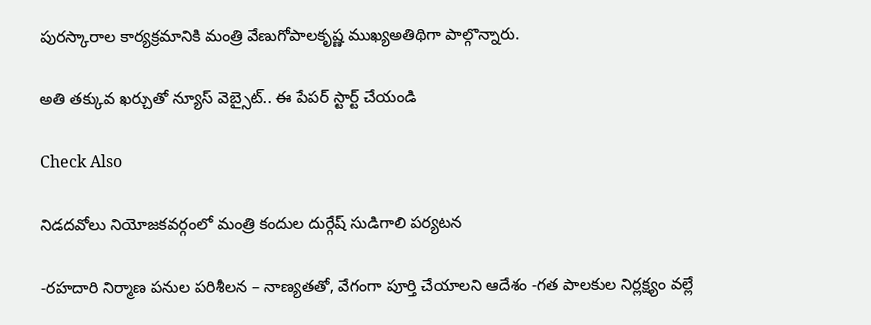పురస్కారాల కార్యక్రమానికి మంత్రి వేణుగోపాలకృష్ణ ముఖ్యఅతిథిగా పాల్గొన్నారు.

అతి తక్కువ ఖర్చుతో న్యూస్ వెబ్సైట్.. ఈ పేపర్ స్టార్ట్ చేయండి

Check Also

నిడదవోలు నియోజకవర్గంలో మంత్రి కందుల దుర్గేష్ సుడిగాలి పర్యటన

-రహదారి నిర్మాణ పనుల పరిశీలన – నాణ్యతతో, వేగంగా పూర్తి చేయాలని ఆదేశం -గత పాలకుల నిర్లక్ష్యం వల్లే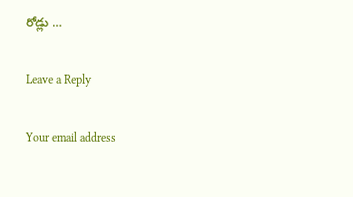రోడ్లు …

Leave a Reply

Your email address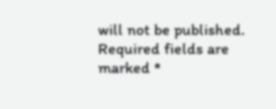will not be published. Required fields are marked *